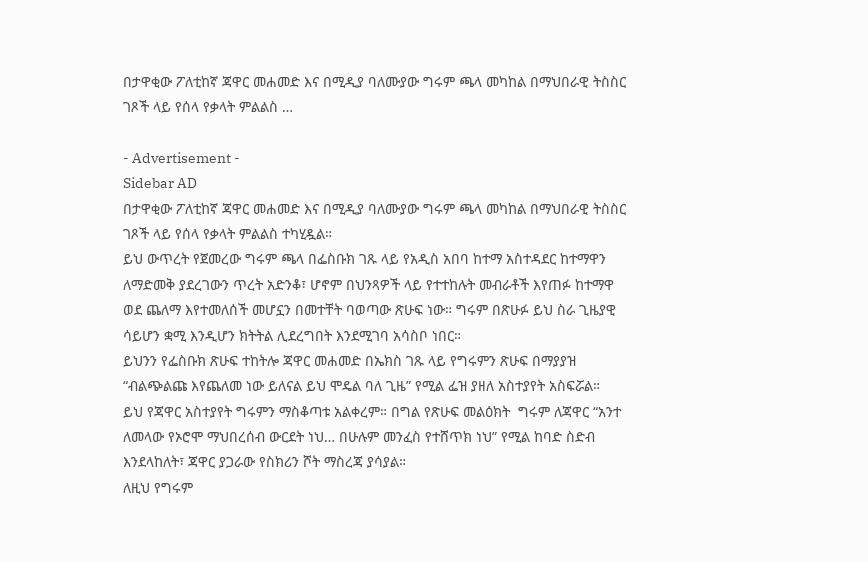በታዋቂው ፖለቲከኛ ጃዋር መሐመድ እና በሚዲያ ባለሙያው ግሩም ጫላ መካከል በማህበራዊ ትስስር ገጾች ላይ የሰላ የቃላት ምልልስ …

- Advertisement -
Sidebar AD
በታዋቂው ፖለቲከኛ ጃዋር መሐመድ እና በሚዲያ ባለሙያው ግሩም ጫላ መካከል በማህበራዊ ትስስር ገጾች ላይ የሰላ የቃላት ምልልስ ተካሂዷል።
ይህ ውጥረት የጀመረው ግሩም ጫላ በፌስቡክ ገጹ ላይ የአዲስ አበባ ከተማ አስተዳደር ከተማዋን ለማድመቅ ያደረገውን ጥረት አድንቆ፣ ሆኖም በህንጻዎች ላይ የተተከሉት መብራቶች እየጠፉ ከተማዋ ወደ ጨለማ እየተመለሰች መሆኗን በመተቸት ባወጣው ጽሁፍ ነው። ግሩም በጽሁፉ ይህ ስራ ጊዜያዊ ሳይሆን ቋሚ እንዲሆን ክትትል ሊደረግበት እንደሚገባ አሳስቦ ነበር።
ይህንን የፌስቡክ ጽሁፍ ተከትሎ ጃዋር መሐመድ በኤክስ ገጹ ላይ የግሩምን ጽሁፍ በማያያዝ “ብልጭልጩ እየጨለመ ነው ይለናል ይህ ሞዴል ባለ ጊዜ” የሚል ፌዝ ያዘለ አስተያየት አስፍሯል።
ይህ የጃዋር አስተያየት ግሩምን ማስቆጣቱ አልቀረም። በግል የጽሁፍ መልዕክት  ግሩም ለጃዋር “አንተ ለመላው የኦሮሞ ማህበረሰብ ውርደት ነህ… በሁሉም መንፈስ የተሸጥክ ነህ” የሚል ከባድ ስድብ እንደላከለት፣ ጃዋር ያጋራው የስክሪን ሾት ማስረጃ ያሳያል።
ለዚህ የግሩም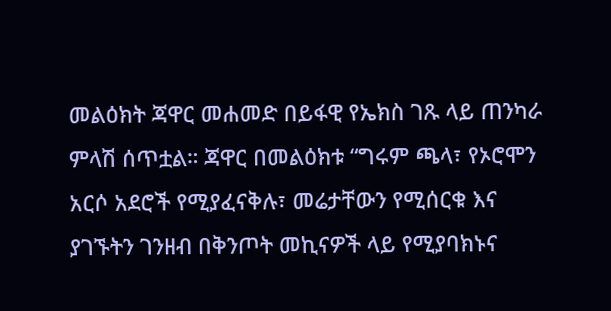መልዕክት ጃዋር መሐመድ በይፋዊ የኤክስ ገጹ ላይ ጠንካራ ምላሽ ሰጥቷል። ጃዋር በመልዕክቱ “ግሩም ጫላ፣ የኦሮሞን አርሶ አደሮች የሚያፈናቅሉ፣ መሬታቸውን የሚሰርቁ እና ያገኙትን ገንዘብ በቅንጦት መኪናዎች ላይ የሚያባክኑና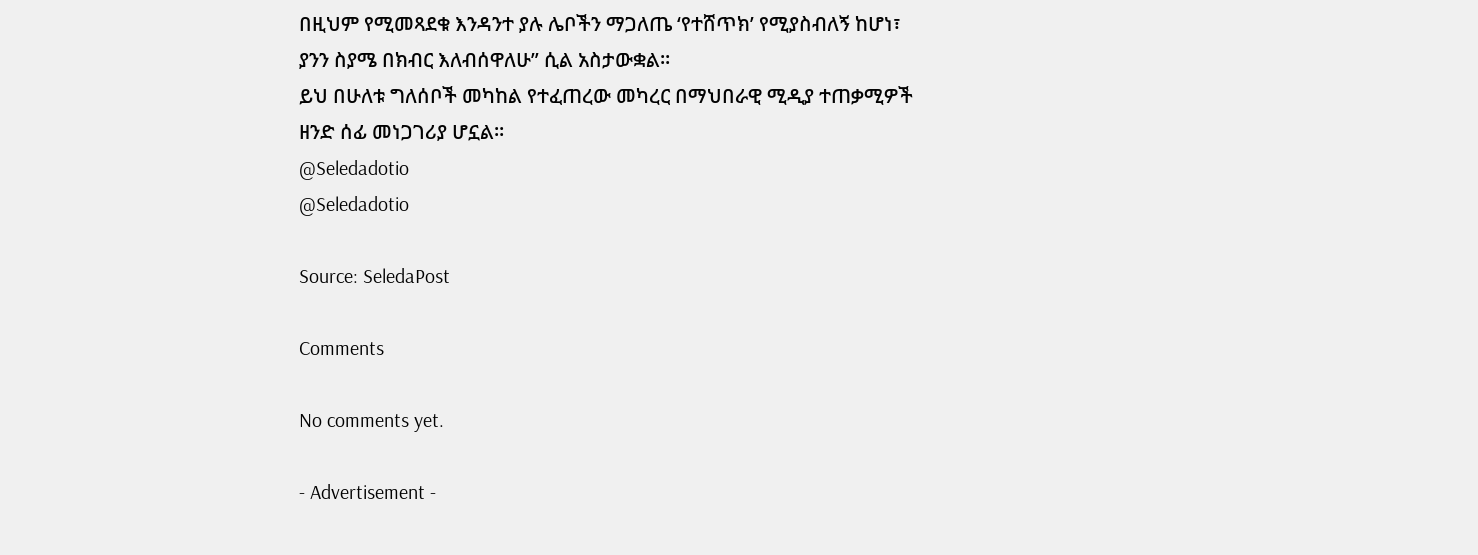በዚህም የሚመጻደቁ እንዳንተ ያሉ ሌቦችን ማጋለጤ ‘የተሸጥክ’ የሚያስብለኝ ከሆነ፣ ያንን ስያሜ በክብር እለብሰዋለሁ” ሲል አስታውቋል።
ይህ በሁለቱ ግለሰቦች መካከል የተፈጠረው መካረር በማህበራዊ ሚዲያ ተጠቃሚዎች ዘንድ ሰፊ መነጋገሪያ ሆኗል።
@Seledadotio
@Seledadotio

Source: SeledaPost

Comments

No comments yet.

- Advertisement -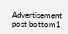Advertisement post bottom1